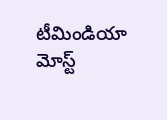టీమిండియా మోస్ట్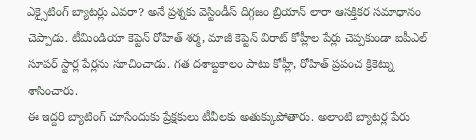ఎక్సైటింగ్ బ్యాటర్లు ఎవరా? అనే ప్రశ్నకు వెస్టిండీస్ దిగ్గజం బ్రియాన్ లారా ఆసక్తికర సమాధానం చెప్పాడు. టీమిండియా కెప్టెన్ రోహిత్ శర్మ, మాజీ కెప్టెన్ విరాట్ కోహ్లీల పేర్లు చెప్పకుండా ఐపీఎల్ సూపర్ స్టార్ల పేర్లను సూచించాడు. గత దశాబ్దకాలం పాటు కోహ్లీ, రోహిత్ ప్రపంచ క్రికెట్ను శాసించారు.
ఈ ఇద్దరి బ్యాటింగ్ చూసేందుకు ప్రేక్షకులు టీవీలకు అతుక్కుపోతారు. అలాంటి బ్యాటర్ల పేరు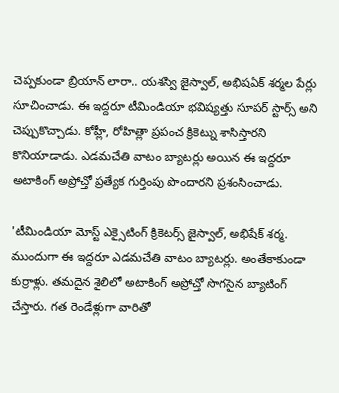చెప్పకుండా బ్రియాన్ లారా.. యశస్వి జైస్వాల్, అభిషఏక్ శర్మల పేర్లు సూచించాడు. ఈ ఇద్దరూ టీమిండియా భవిష్యత్తు సూపర్ స్టార్స్ అని చెప్పుకొచ్చాడు. కోహ్లీ, రోహిత్లా ప్రపంచ క్రికెట్ను శాసిస్తారని కొనియాడాడు. ఎడమచేతి వాటం బ్యాటర్లు అయిన ఈ ఇద్దరూ అటాకింగ్ అప్రోచ్తో ప్రత్యేక గుర్తింపు పొందారని ప్రశంసించాడు.

'టీమిండియా మోస్ట్ ఎక్సైటింగ్ క్రికెటర్స్ జైస్వాల్, అభిషేక్ శర్మ. ముందుగా ఈ ఇద్దరూ ఎడమచేతి వాటం బ్యాటర్లు. అంతేకాకుండా కుర్రాళ్లు. తమదైన శైలిలో అటాకింగ్ అప్రోచ్తో సొగసైన బ్యాటింగ్ చేస్తారు. గత రెండేళ్లుగా వారితో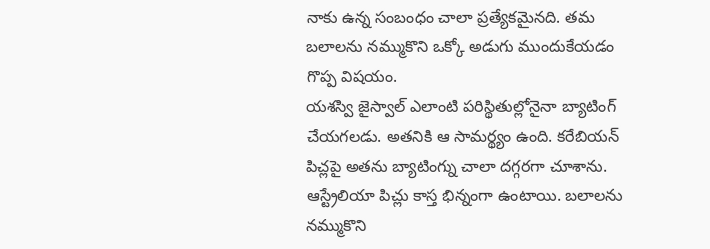నాకు ఉన్న సంబంధం చాలా ప్రత్యేకమైనది. తమ బలాలను నమ్ముకొని ఒక్కో అడుగు ముందుకేయడం గొప్ప విషయం.
యశస్వి జైస్వాల్ ఎలాంటి పరిస్థితుల్లోనైనా బ్యాటింగ్ చేయగలడు. అతనికి ఆ సామర్థ్యం ఉంది. కరేబియన్ పిచ్లపై అతను బ్యాటింగ్ను చాలా దగ్గరగా చూశాను. ఆస్ట్రేలియా పిచ్లు కాస్త భిన్నంగా ఉంటాయి. బలాలను నమ్ముకొని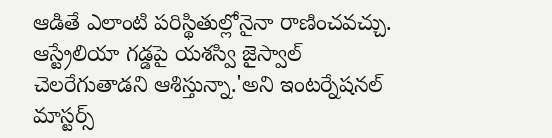ఆడితే ఎలాంటి పరిస్థితుల్లోనైనా రాణించవచ్చు. ఆస్ట్రేలియా గడ్డపై యశస్వి జైస్వాల్ చెలరేగుతాడని ఆశిస్తున్నా.'అని ఇంటర్నేషనల్ మాస్టర్స్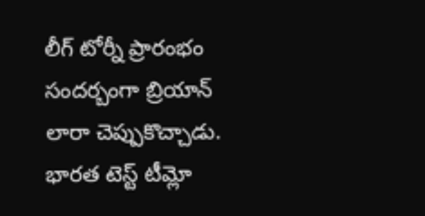లీగ్ టోర్నీ ప్రారంభం సందర్బంగా బ్రియాన్ లారా చెప్పుకొచ్చాడు.
భారత టెస్ట్ టీమ్లో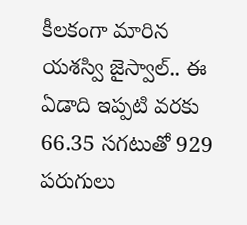కీలకంగా మారిన యశస్వి జైస్వాల్.. ఈ ఏడాది ఇప్పటి వరకు 66.35 సగటుతో 929 పరుగులు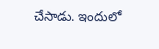చేసాడు. ఇందులో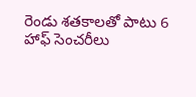రెండు శతకాలతో పాటు 6 హాఫ్ సెంచరీలు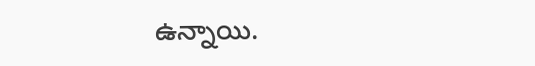ఉన్నాయి.